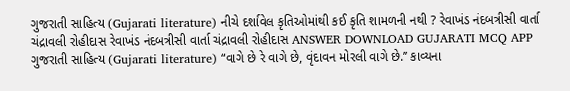ગુજરાતી સાહિત્ય (Gujarati literature) નીચે દર્શાવેલ કૃતિઓમાંથી કઈ કૃતિ શામળની નથી ? રેવાખંડ નંદબત્રીસી વાર્તા ચંદ્રાવલી રોહીદાસ રેવાખંડ નંદબત્રીસી વાર્તા ચંદ્રાવલી રોહીદાસ ANSWER DOWNLOAD GUJARATI MCQ APP
ગુજરાતી સાહિત્ય (Gujarati literature) “વાગે છે રે વાગે છે, વૃંદાવન મોરલી વાગે છે.’’ કાવ્યના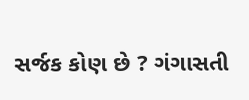સર્જક કોણ છે ? ગંગાસતી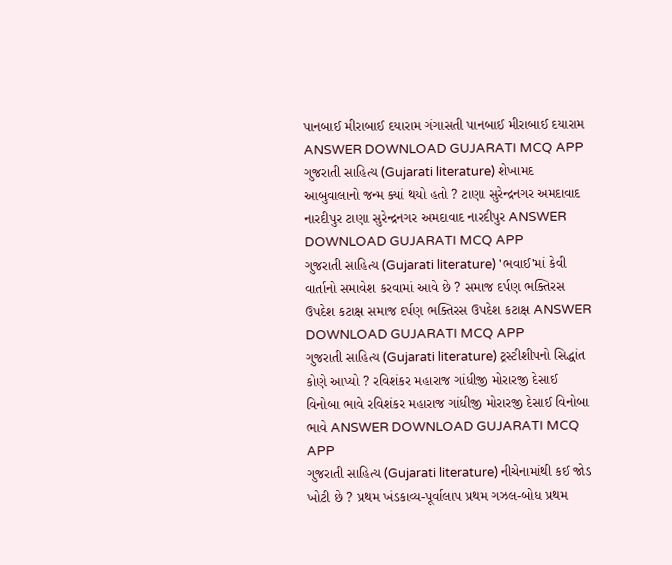પાનબાઈ મીરાબાઈ દયારામ ગંગાસતી પાનબાઈ મીરાબાઈ દયારામ ANSWER DOWNLOAD GUJARATI MCQ APP
ગુજરાતી સાહિત્ય (Gujarati literature) શેખામદ આબુવાલાનો જન્મ ક્યાં થયો હતો ? ટાણા સુરેન્દ્રનગર અમદાવાદ નારદીપુર ટાણા સુરેન્દ્રનગર અમદાવાદ નારદીપુર ANSWER DOWNLOAD GUJARATI MCQ APP
ગુજરાતી સાહિત્ય (Gujarati literature) 'ભવાઈ'માં કેવી વાર્તાનો સમાવેશ કરવામાં આવે છે ? સમાજ દર્પણ ભક્તિરસ ઉપદેશ કટાક્ષ સમાજ દર્પણ ભક્તિરસ ઉપદેશ કટાક્ષ ANSWER DOWNLOAD GUJARATI MCQ APP
ગુજરાતી સાહિત્ય (Gujarati literature) ટ્રસ્ટીશીપનો સિદ્ધાંત કોણે આપ્યો ? રવિશંકર મહારાજ ગાંધીજી મોરારજી દેસાઈ વિનોબા ભાવે રવિશંકર મહારાજ ગાંધીજી મોરારજી દેસાઈ વિનોબા ભાવે ANSWER DOWNLOAD GUJARATI MCQ APP
ગુજરાતી સાહિત્ય (Gujarati literature) નીચેનામાંથી કઈ જોડ ખોટી છે ? પ્રથમ ખંડકાવ્ય-પૂર્વાલાપ પ્રથમ ગઝલ-બોધ પ્રથમ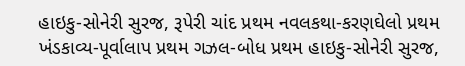હાઇકુ-સોનેરી સુરજ, રૂપેરી ચાંદ પ્રથમ નવલકથા-કરણઘેલો પ્રથમ ખંડકાવ્ય-પૂર્વાલાપ પ્રથમ ગઝલ-બોધ પ્રથમ હાઇકુ-સોનેરી સુરજ,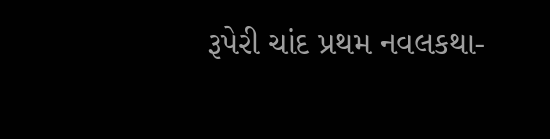રૂપેરી ચાંદ પ્રથમ નવલકથા-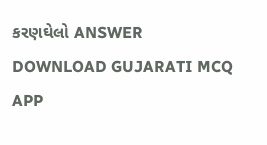કરણઘેલો ANSWER DOWNLOAD GUJARATI MCQ APP